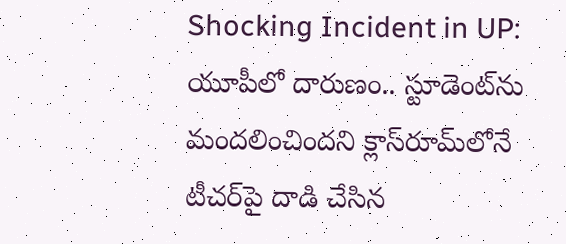Shocking Incident in UP: యూపీలో దారుణం.. స్టూడెంట్‌ను మందలించిందని క్లాస్‌రూమ్‌లోనే టీచర్‌పై దాడి చేసిన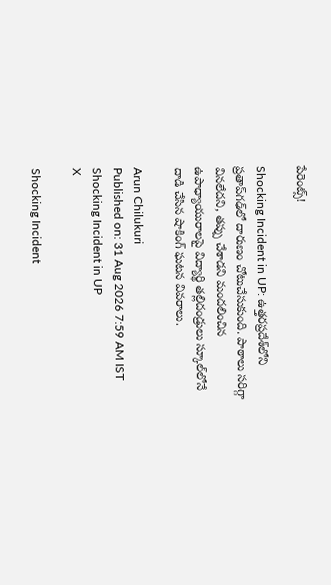పేరెంట్స్!

Shocking Incident in UP: ఉత్తరప్రదేశ్‌లోని ప్రతాప్‌గఢ్‌లో దారుణం చోటుచేసుకుంది. పాఠాలు సరిగ్గా వినలేదని, తప్పు చేశాడని మందలించిన ఉపాధ్యాయురాలపై విద్యార్థి తల్లిదండ్రులు స్కూల్‌లోనే దాడి చేసిన షాకింగ్ ఘటన వివరాలు.

Arun Chilukuri
Published on: 31 Aug 2026 7:59 AM IST
Shocking Incident in UP
X

Shocking Incident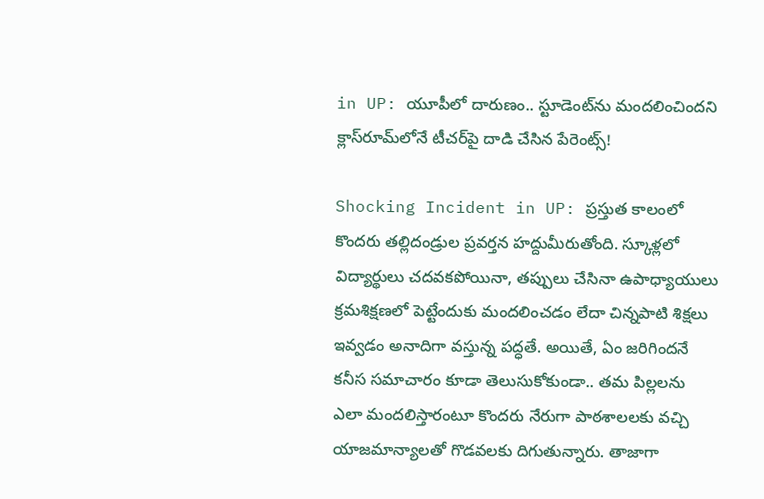in UP: యూపీలో దారుణం.. స్టూడెంట్‌ను మందలించిందని క్లాస్‌రూమ్‌లోనే టీచర్‌పై దాడి చేసిన పేరెంట్స్!

Shocking Incident in UP: ప్రస్తుత కాలంలో కొందరు తల్లిదండ్రుల ప్రవర్తన హద్దుమీరుతోంది. స్కూళ్లలో విద్యార్థులు చదవకపోయినా, తప్పులు చేసినా ఉపాధ్యాయులు క్రమశిక్షణలో పెట్టేందుకు మందలించడం లేదా చిన్నపాటి శిక్షలు ఇవ్వడం అనాదిగా వస్తున్న పద్ధతే. అయితే, ఏం జరిగిందనే కనీస సమాచారం కూడా తెలుసుకోకుండా.. తమ పిల్లలను ఎలా మందలిస్తారంటూ కొందరు నేరుగా పాఠశాలలకు వచ్చి యాజమాన్యాలతో గొడవలకు దిగుతున్నారు. తాజాగా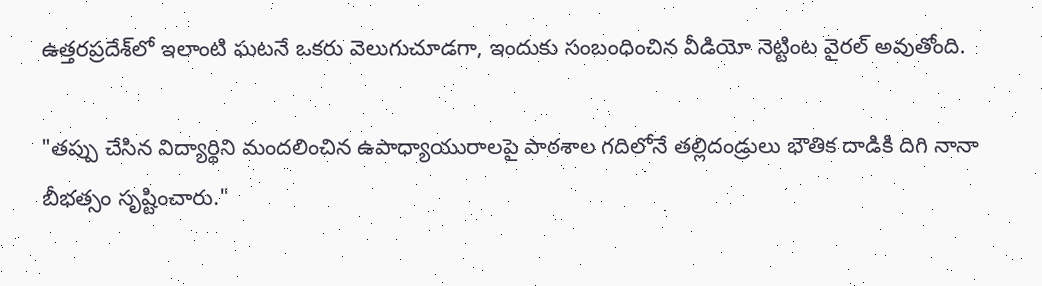ఉత్తరప్రదేశ్‌లో ఇలాంటి ఘటనే ఒకరు వెలుగుచూడగా, ఇందుకు సంబంధించిన వీడియో నెట్టింట వైరల్ అవుతోంది.

"తప్పు చేసిన విద్యార్థిని మందలించిన ఉపాధ్యాయురాలపై పాఠశాల గదిలోనే తల్లిదండ్రులు భౌతిక దాడికి దిగి నానా బీభత్సం సృష్టించారు."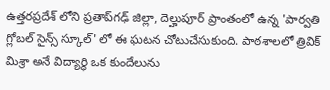ఉత్తరప్రదేశ్‌ లోని ప్రతాప్‌గఢ్‌ జిల్లా, దెల్హుపూర్‌ ప్రాంతంలో ఉన్న 'పార్వతి గ్లోబల్ సైన్స్ స్కూల్' లో ఈ ఘటన చోటుచేసుకుంది. పాఠశాలలో త్రివిక్ మిశ్రా అనే విద్యార్థి ఒక కుందేలును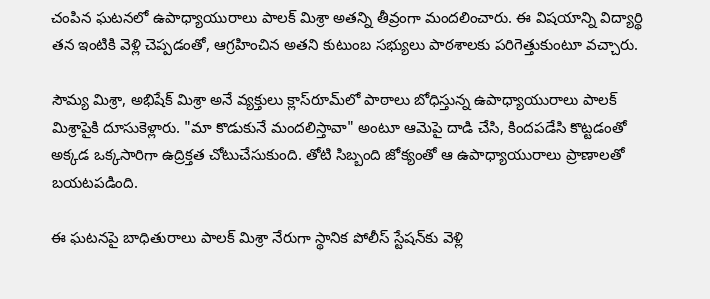చంపిన ఘటనలో ఉపాధ్యాయురాలు పాలక్ మిశ్రా అతన్ని తీవ్రంగా మందలించారు. ఈ విషయాన్ని విద్యార్థి తన ఇంటికి వెళ్లి చెప్పడంతో, ఆగ్రహించిన అతని కుటుంబ సభ్యులు పాఠశాలకు పరిగెత్తుకుంటూ వచ్చారు.

సౌమ్య మిశ్రా, అభిషేక్ మిశ్రా అనే వ్యక్తులు క్లాస్‌రూమ్‌లో పాఠాలు బోధిస్తున్న ఉపాధ్యాయురాలు పాలక్ మిశ్రాపైకి దూసుకెళ్లారు. "మా కొడుకునే మందలిస్తావా" అంటూ ఆమెపై దాడి చేసి, కిందపడేసి కొట్టడంతో అక్కడ ఒక్కసారిగా ఉద్రిక్తత చోటుచేసుకుంది. తోటి సిబ్బంది జోక్యంతో ఆ ఉపాధ్యాయురాలు ప్రాణాలతో బయటపడింది.

ఈ ఘటనపై బాధితురాలు పాలక్ మిశ్రా నేరుగా స్థానిక పోలీస్ స్టేషన్‌కు వెళ్లి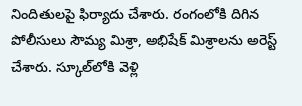నిందితులపై ఫిర్యాదు చేశారు. రంగంలోకి దిగిన పోలీసులు సౌమ్య మిశ్రా, అభిషేక్ మిశ్రాలను అరెస్ట్ చేశారు. స్కూల్‌లోకి వెళ్లి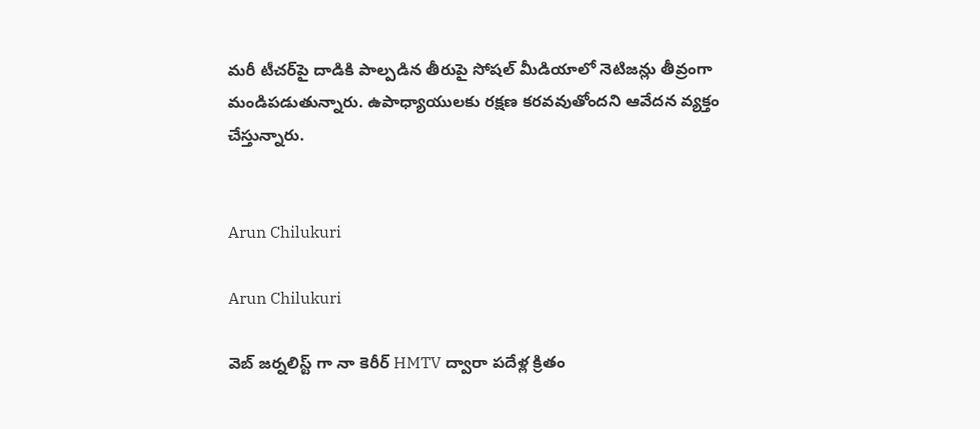మరీ టీచర్‌పై దాడికి పాల్పడిన తీరుపై సోషల్ మీడియాలో నెటిజన్లు తీవ్రంగా మండిపడుతున్నారు. ఉపాధ్యాయులకు రక్షణ కరవవుతోందని ఆవేదన వ్యక్తం చేస్తున్నారు.


Arun Chilukuri

Arun Chilukuri

వెబ్ జర్నలిస్ట్ గా నా కెరీర్ HMTV ద్వారా పదేళ్ల క్రితం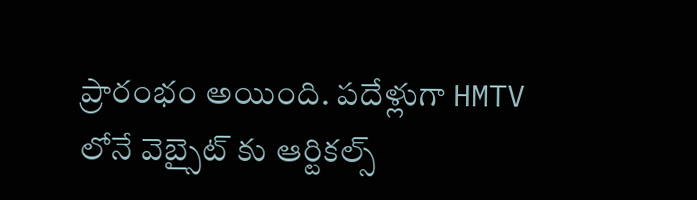ప్రారంభం అయింది. పదేళ్లుగా HMTV లోనే వెబ్సైట్ కు ఆర్టికల్స్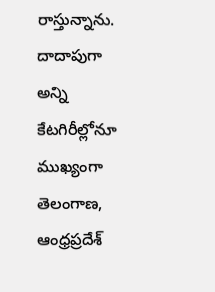రాస్తున్నాను. దాదాపుగా అన్ని కేటగిరీల్లోనూ ముఖ్యంగా తెలంగాణ, ఆంధ్రప్రదేశ్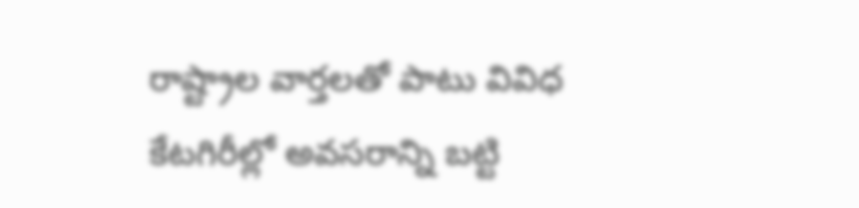రాష్ట్రాల వార్తలతో పాటు వివిధ కేటగిరీల్లో అవసరాన్ని బట్టి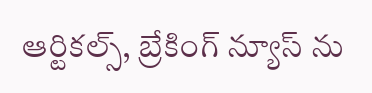ఆర్టికల్స్, బ్రేకింగ్ న్యూస్ ను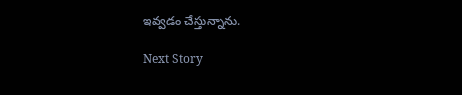ఇవ్వడం చేస్తున్నాను.

Next Story